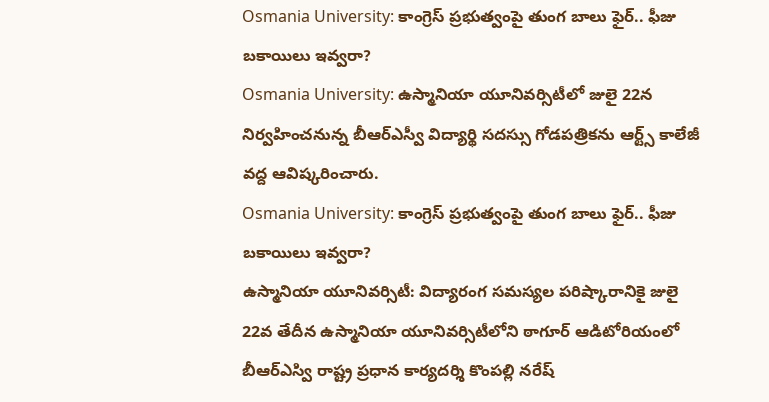Osmania University: కాంగ్రెస్ ప్రభుత్వంపై తుంగ బాలు ఫైర్.. ఫీజు బకాయిలు ఇవ్వరా?
Osmania University: ఉస్మానియా యూనివర్సిటీలో జులై 22న నిర్వహించనున్న బీఆర్ఎస్వీ విద్యార్థి సదస్సు గోడపత్రికను ఆర్ట్స్ కాలేజీ వద్ద ఆవిష్కరించారు.
Osmania University: కాంగ్రెస్ ప్రభుత్వంపై తుంగ బాలు ఫైర్.. ఫీజు బకాయిలు ఇవ్వరా?
ఉస్మానియా యూనివర్సిటీ: విద్యారంగ సమస్యల పరిష్కారానికై జులై 22వ తేదీన ఉస్మానియా యూనివర్సిటీలోని ఠాగూర్ ఆడిటోరియంలో బీఆర్ఎస్వి రాష్ట్ర ప్రధాన కార్యదర్శి కొంపల్లి నరేష్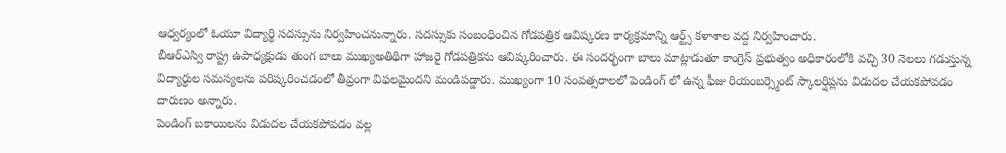ఆధ్వర్యంలో ఓయూ విద్యార్థి సదస్సును నిర్వహించనున్నారు. సదస్సుకు సంబంధించిన గోడపత్రిక ఆవిష్కరణ కార్యక్రమాన్ని ఆర్ట్స్ కళాశాల వద్ద నిర్వహించారు.
బీఆర్ఎస్వి రాష్ట్ర ఉపాధ్యక్షుడు తుంగ బాలు ముఖ్యఅతిథిగా హాజరై గోడపత్రికను ఆవిష్కరించారు. ఈ సందర్భంగా బాలు మాట్లాడుతూ కాంగ్రెస్ ప్రభుత్వం అధికారంలోకి వచ్చి 30 నెలలు గడుస్తున్న విద్యార్థుల సమస్యలను పరిష్కరించడంలో తీవ్రంగా విఫలమైందని మండిపడ్డారు. ముఖ్యంగా 10 సంవత్సరాలలో పెండింగ్ లో ఉన్న ఫీజు రియంబర్స్మెంట్ స్కాలర్షిప్లను విడుదల చేయకపోవడం దారుణం అన్నారు.
పెండింగ్ బకాయిలను విడుదల చేయకపోవడం వల్ల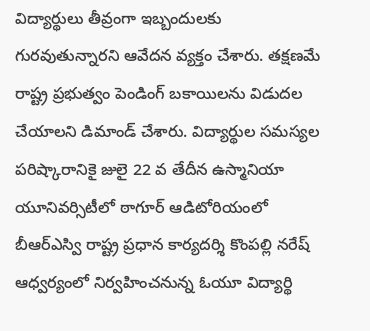విద్యార్థులు తీవ్రంగా ఇబ్బందులకు గురవుతున్నారని ఆవేదన వ్యక్తం చేశారు. తక్షణమే రాష్ట్ర ప్రభుత్వం పెండింగ్ బకాయిలను విడుదల చేయాలని డిమాండ్ చేశారు. విద్యార్థుల సమస్యల పరిష్కారానికై జులై 22 వ తేదీన ఉస్మానియా యూనివర్సిటీలో ఠాగూర్ ఆడిటోరియంలో బీఆర్ఎస్వి రాష్ట్ర ప్రధాన కార్యదర్శి కొంపల్లి నరేష్ ఆధ్వర్యంలో నిర్వహించనున్న ఓయూ విద్యార్థి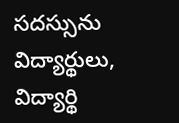సదస్సును విద్యార్థులు, విద్యార్థి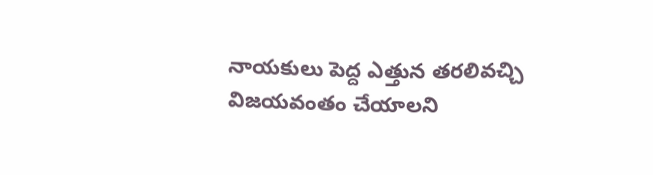నాయకులు పెద్ద ఎత్తున తరలివచ్చి విజయవంతం చేయాలని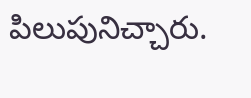పిలుపునిచ్చారు.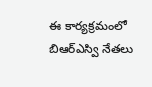ఈ కార్యక్రమంలో బిఆర్ఎస్వి నేతలు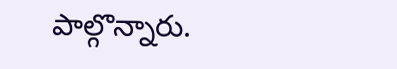పాల్గొన్నారు.